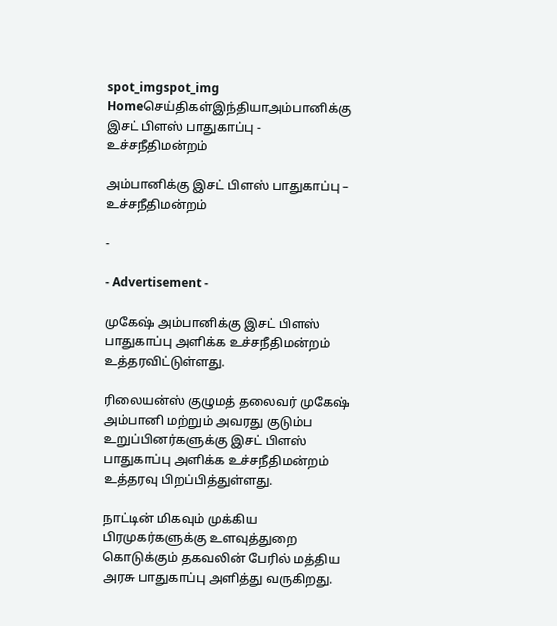spot_imgspot_img
Homeசெய்திகள்இந்தியாஅம்பானிக்கு இசட் பிளஸ் பாதுகாப்பு - உச்சநீதிமன்றம்

அம்பானிக்கு இசட் பிளஸ் பாதுகாப்பு – உச்சநீதிமன்றம்

-

- Advertisement -

முகேஷ் அம்பானிக்கு இசட் பிளஸ் பாதுகாப்பு அளிக்க உச்சநீதிமன்றம் உத்தரவிட்டுள்ளது.

ரிலையன்ஸ் குழுமத் தலைவர் முகேஷ் அம்பானி மற்றும் அவரது குடும்ப உறுப்பினர்களுக்கு இசட் பிளஸ் பாதுகாப்பு அளிக்க உச்சநீதிமன்றம் உத்தரவு பிறப்பித்துள்ளது.

நாட்டின் மிகவும் முக்கிய பிரமுகர்களுக்கு உளவுத்துறை கொடுக்கும் தகவலின் பேரில் மத்திய அரசு பாதுகாப்பு அளித்து வருகிறது.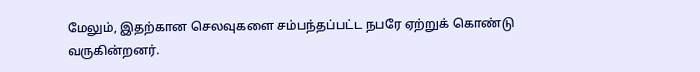மேலும், இதற்கான செலவுகளை சம்பந்தப்பட்ட நபரே ஏற்றுக் கொண்டு வருகின்றனர்.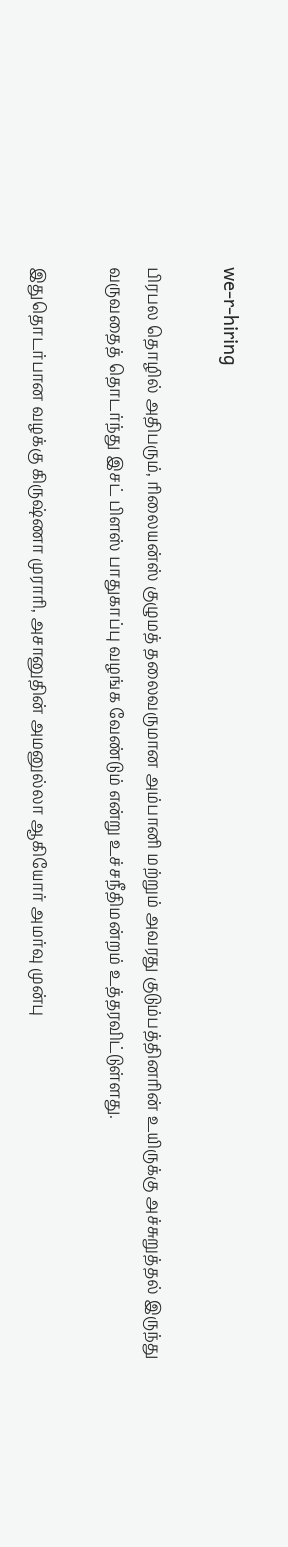we-r-hiring

பிரபல தொழில் அதிபரும், ரிலையன்ஸ் குழுமத் தலைவருமான அம்பானி மற்றும் அவரது குடும்பத்தினரின் உயிருக்கு அச்சுறுத்தல் இருந்து வருவதைத் தொடர்ந்து இசட் பிளஸ் பாதுகாப்பு வழங்க வேண்டும் என்று உச்சநீதிமன்றம் உத்தரவிட்டுள்ளது.

இதுதொடர்பான வழக்கு கிருஷ்ணா முராரி, அசானுதின் அமனுல்லா ஆகியோர் அமர்வு முன்பு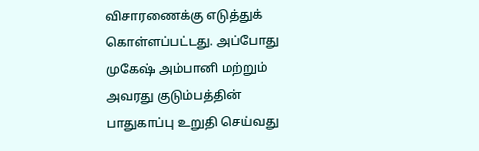விசாரணைக்கு எடுத்துக் கொள்ளப்பட்டது. அப்போது முகேஷ் அம்பானி மற்றும் அவரது குடும்பத்தின் பாதுகாப்பு உறுதி செய்வது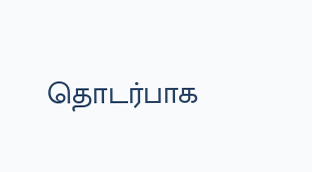தொடர்பாக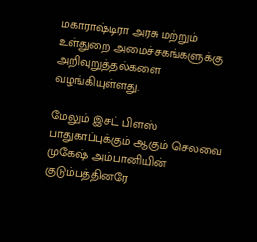மகாராஷ்டிரா அரசு மற்றும் உள்துறை அமைச்சகங்களுக்கு அறிவுறுத்தல்களை வழங்கியுள்ளது.

மேலும் இசட் பிளஸ் பாதுகாப்புக்கும் ஆகும் செலவை முகேஷ் அம்பானியின் குடும்பத்தினரே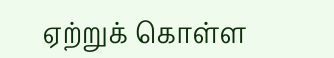ஏற்றுக் கொள்ள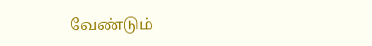வேண்டும்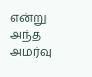என்று அந்த அமர்வு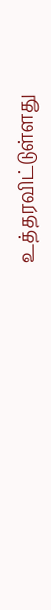உத்தரவிட்டுள்ளது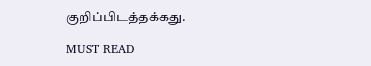குறிப்பிடத்தக்கது.

MUST READ